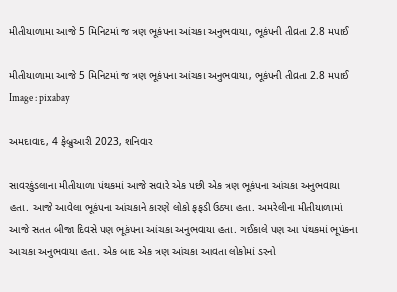મીતીયાળામા આજે 5 મિનિટમાં જ ત્રણ ભૂકંપના આંચકા અનુભવાયા, ભૂકંપની તીવ્રતા 2.8 મપાઈ

મીતીયાળામા આજે 5 મિનિટમાં જ ત્રણ ભૂકંપના આંચકા અનુભવાયા, ભૂકંપની તીવ્રતા 2.8 મપાઈ
Image : pixabay

અમદાવાદ, 4 ફેબ્રુઆરી 2023, શનિવાર

સાવરકુંડલાના મીતીયાળા પંથકમાં આજે સવારે એક પછી એક ત્રણ ભૂકંપના આંચકા અનુભવાયા હતા. આજે આવેલા ભૂકંપના આંચકાને કારણે લોકો ફફડી ઉઠ્યા હતા. અમરેલીના મીતીયાળામાં આજે સતત બીજા દિવસે પણ ભૂકંપના આંચકા અનુભવાયા હતા. ગઈકાલે પણ આ પંથકમાં ભૂપંકના આચકા અનુભવાયા હતા. એક બાદ એક ત્રણ આંચકા આવતા લોકોમાં ડરનો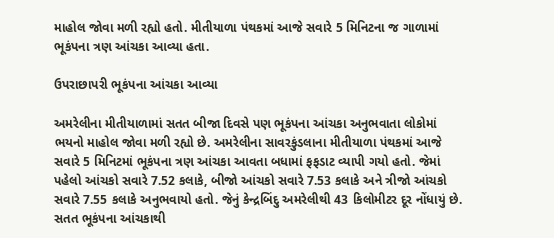માહોલ જોવા મળી રહ્યો હતો. મીતીયાળા પંથકમાં આજે સવારે 5 મિનિટના જ ગાળામાં ભૂકંપના ત્રણ આંચકા આવ્યા હતા.

ઉપરાછાપરી ભૂકંપના આંચકા આવ્યા

અમરેલીના મીતીયાળામાં સતત બીજા દિવસે પણ ભૂકંપના આંચકા અનુભવાતા લોકોમાં ભયનો માહોલ જોવા મળી રહ્યો છે. અમરેલીના સાવરકુંડલાના મીતીયાળા પંથકમાં આજે સવારે 5 મિનિટમાં ભૂકંપના ત્રણ આંચકા આવતા બધામાં ફફડાટ વ્યાપી ગયો હતો. જેમાં પહેલો આંચકો સવારે 7.52 કલાકે, બીજો આંચકો સવારે 7.53 કલાકે અને ત્રીજો આંચકો સવારે 7.55 કલાકે અનુભવાયો હતો. જેનું કેન્દ્રબિંદુ અમરેલીથી 43 કિલોમીટર દૂર નોંધાયું છે. સતત ભૂકંપના આંચકાથી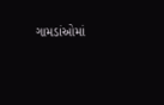ગામડાંઓમાં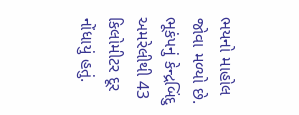ભયનો માહોલ જોવા મળ્યો છે. ભૂકંપનું કેન્દ્રબિંદુ અમરેલીથી 43 કિલોમીટર દૂર નોંધાયું હતું.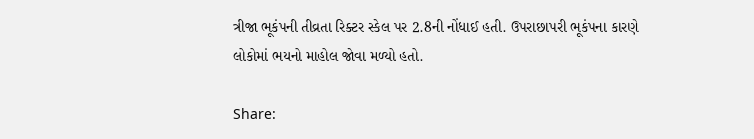ત્રીજા ભૂકંપની તીવ્રતા રિક્ટર સ્કેલ પર 2.8ની નોંધાઈ હતી. ઉપરાછાપરી ભૂકંપના કારણે લોકોમાં ભયનો માહોલ જોવા મળ્યો હતો.

Share: